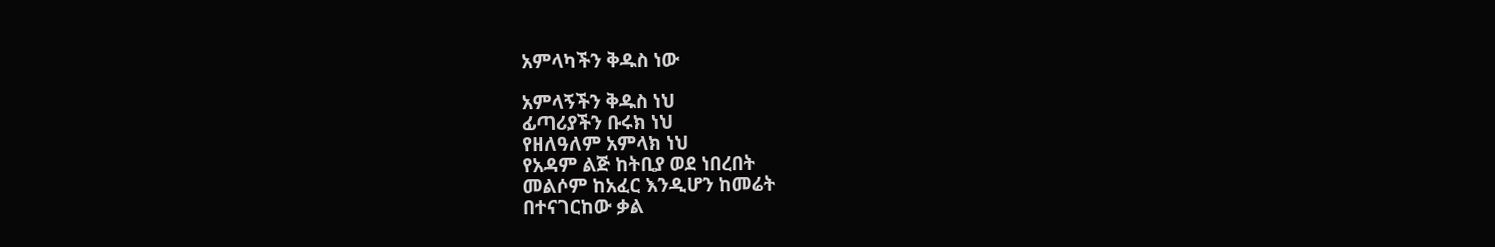አምላካችን ቅዱስ ነው

አምላኝችን ቅዱስ ነህ
ፊጣሪያችን ቡሩክ ነህ
የዘለዓለም አምላክ ነህ
የአዳም ልጅ ከትቢያ ወደ ነበረበት
መልሶም ከአፈር እንዲሆን ከመሬት
በተናገርከው ቃል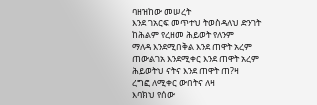ባዘዝከው መሠረት
እንደ ገአርፍ መጥተህ ትወስዳለህ ድንገት
ከሕልም የረዘመ ሕይወት የለንም
ማለዳ እንደሚበቅል እንደ ጠዋት አረም
ጠውልገአ እንደሚቀር እንደ ጠዋት አረም
ሕይወትህ ናትና እንደ ጠዋት ጠ?ዛ
ረግፎ ለሚቀር ውበትና ለዛ
እባክህ የሰው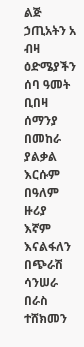ልጅ ኃጢአትን አ ብዛ
ዕድሜያችን ሰባ ዓመት ቢበዛ ሰማንያ
በመከራ ያልቃል እርሱም በዓለም ዙሪያ
እኛም እናልፋለን በጭራሽ ሳንሠራ
በራስ ተሸክመን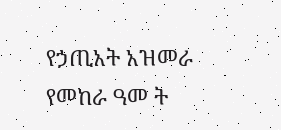የኃጢአት አዝመራ
የመከራ ዓመ ት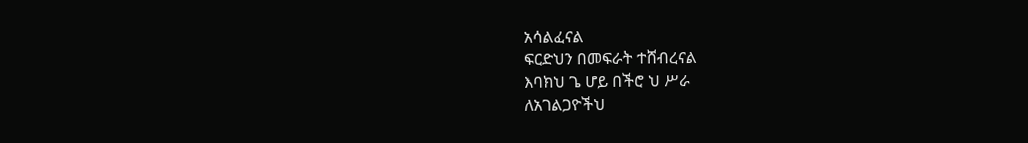አሳልፈናል
ፍርድህን በመፍራት ተሸብረናል
እባክህ ጌ ሆይ በችሮ ህ ሥራ
ለአገልጋዮችህ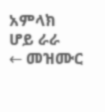አምላክ ሆይ ራራ
← መዝሙር